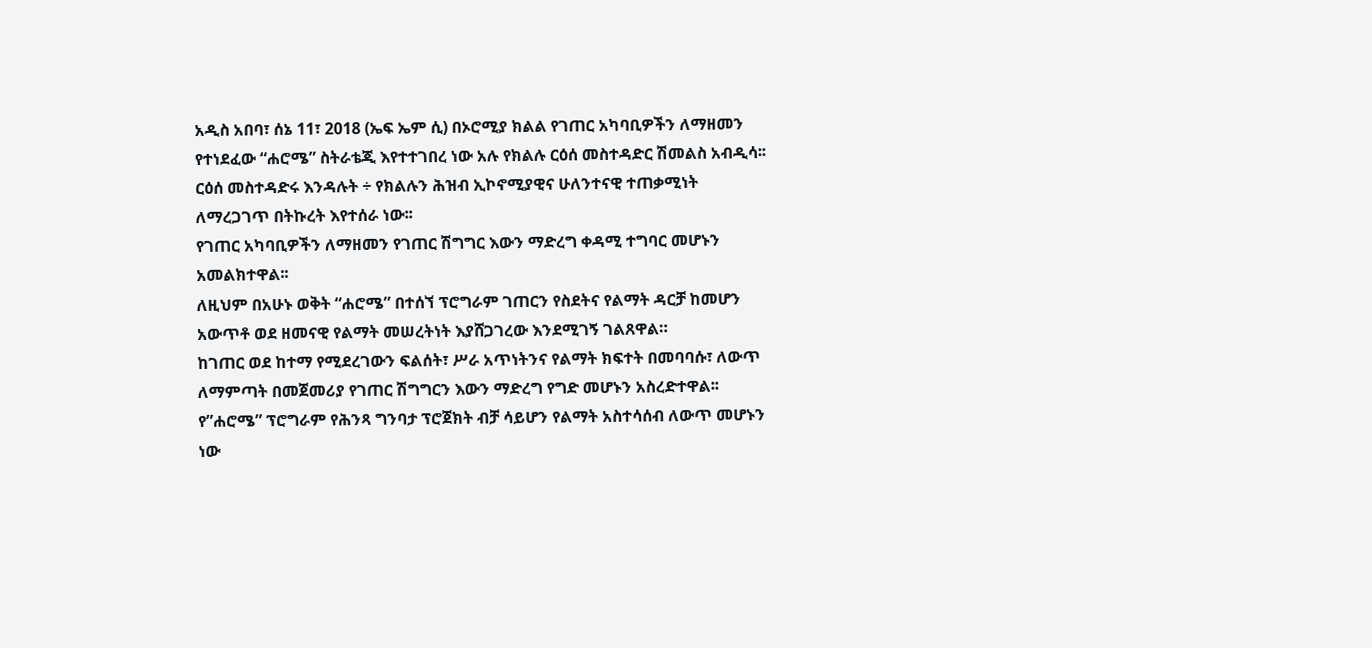አዲስ አበባ፣ ሰኔ 11፣ 2018 (ኤፍ ኤም ሲ) በኦሮሚያ ክልል የገጠር አካባቢዎችን ለማዘመን የተነደፈው “ሐሮሜ” ስትራቴጂ እየተተገበረ ነው አሉ የክልሉ ርዕሰ መስተዳድር ሽመልስ አብዲሳ፡፡
ርዕሰ መስተዳድሩ እንዳሉት ÷ የክልሉን ሕዝብ ኢኮኖሚያዊና ሁለንተናዊ ተጠቃሚነት ለማረጋገጥ በትኩረት እየተሰራ ነው፡፡
የገጠር አካባቢዎችን ለማዘመን የገጠር ሽግግር እውን ማድረግ ቀዳሚ ተግባር መሆኑን አመልክተዋል፡፡
ለዚህም በአሁኑ ወቅት “ሐሮሜ” በተሰኘ ፕሮግራም ገጠርን የስደትና የልማት ዳርቻ ከመሆን አውጥቶ ወደ ዘመናዊ የልማት መሠረትነት እያሸጋገረው እንደሚገኝ ገልጸዋል።
ከገጠር ወደ ከተማ የሚደረገውን ፍልሰት፣ ሥራ አጥነትንና የልማት ክፍተት በመባባሱ፣ ለውጥ ለማምጣት በመጀመሪያ የገጠር ሽግግርን እውን ማድረግ የግድ መሆኑን አስረድተዋል፡፡
የ”ሐሮሜ” ፕሮግራም የሕንጻ ግንባታ ፕሮጀክት ብቻ ሳይሆን የልማት አስተሳሰብ ለውጥ መሆኑን ነው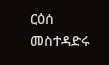ርዕሰ መስተዳድሩ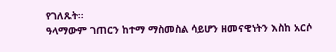የገለጹት፡፡
ዓላማውም ገጠርን ከተማ ማስመስል ሳይሆን ዘመናዊነትን እስከ አርሶ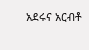አደሩና አርብቶ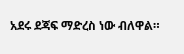አደሩ ደጃፍ ማድረስ ነው ብለዋል።